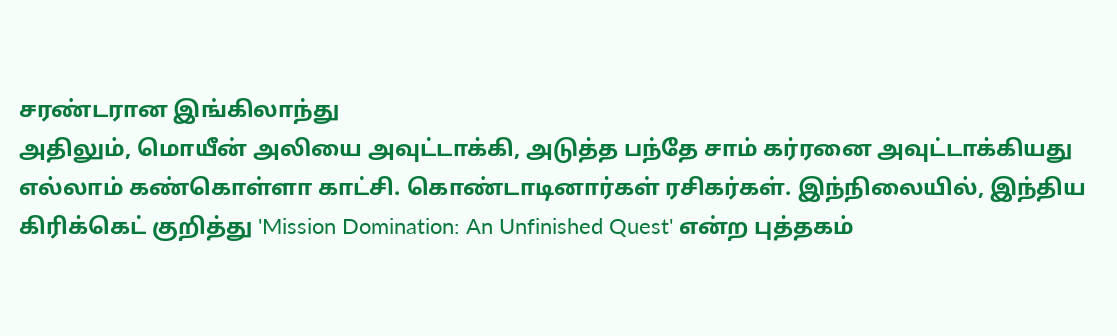சரண்டரான இங்கிலாந்து
அதிலும், மொயீன் அலியை அவுட்டாக்கி, அடுத்த பந்தே சாம் கர்ரனை அவுட்டாக்கியது எல்லாம் கண்கொள்ளா காட்சி. கொண்டாடினார்கள் ரசிகர்கள். இந்நிலையில், இந்திய கிரிக்கெட் குறித்து 'Mission Domination: An Unfinished Quest' என்ற புத்தகம்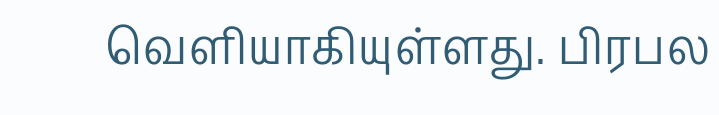வெளியாகியுள்ளது. பிரபல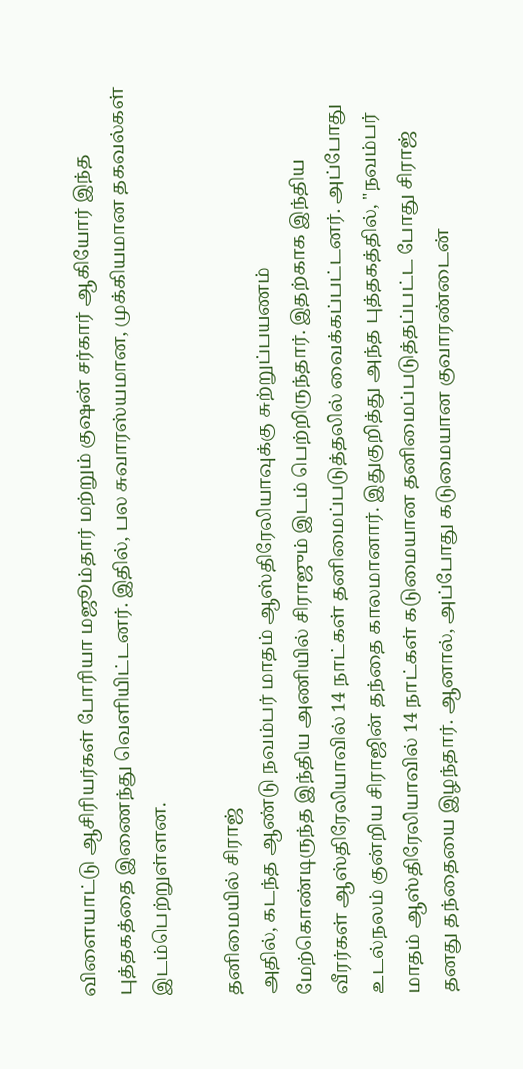விளையாட்டு ஆசிரியர்கள் போரியா மஜூம்தார் மற்றும் குஷன் சர்கார் ஆகியோர் இந்த புத்தகத்தை இணைந்து வெளியிட்டனர். இதில், பல சுவாரஸ்யமான, முக்கியமான தகவல்கள் இடம்பெற்றுள்ளன.

தனிமையில் சிராஜ்
அதில், கடந்த ஆண்டு நவம்பர் மாதம் ஆஸ்திரேலியாவுக்கு சுற்றுப்பயணம் மேற்கொண்டிருந்த இந்திய அணியில் சிராஜும் இடம் பெற்றிருந்தார். இதற்காக இந்திய வீரர்கள் ஆஸ்திரேலியாவில் 14 நாட்கள் தனிமைப்படுத்தலில் வைக்கப்பட்டனர். அப்போது உடல்நலம் குன்றிய சிராஜின் தந்தை காலமானார். இதுகுறித்து அந்த புத்தகத்தில், "நவம்பர் மாதம் ஆஸ்திரேலியாவில் 14 நாட்கள் கடுமையான தனிமைப்படுத்தப்பட்ட போது சிராஜ் தனது தந்தையை இழந்தார். ஆனால், அப்போது கடுமையான குவாரண்டைன்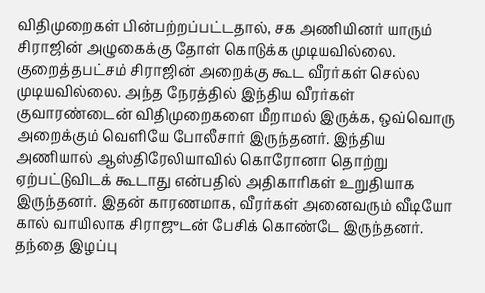விதிமுறைகள் பின்பற்றப்பட்டதால், சக அணியினர் யாரும் சிராஜின் அழுகைக்கு தோள் கொடுக்க முடியவில்லை. குறைத்தபட்சம் சிராஜின் அறைக்கு கூட வீரர்கள் செல்ல முடியவில்லை. அந்த நேரத்தில் இந்திய வீரர்கள் குவாரண்டைன் விதிமுறைகளை மீறாமல் இருக்க, ஒவ்வொரு அறைக்கும் வெளியே போலீசார் இருந்தனர். இந்திய அணியால் ஆஸ்திரேலியாவில் கொரோனா தொற்று ஏற்பட்டுவிடக் கூடாது என்பதில் அதிகாரிகள் உறுதியாக இருந்தனர். இதன் காரணமாக, வீரர்கள் அனைவரும் வீடியோ கால் வாயிலாக சிராஜுடன் பேசிக் கொண்டே இருந்தனர். தந்தை இழப்பு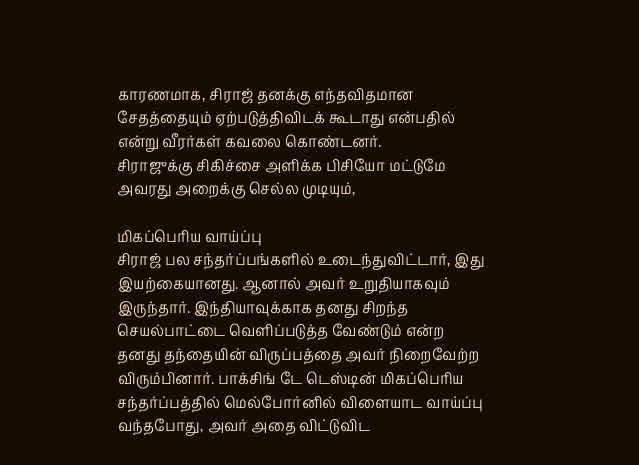காரணமாக, சிராஜ் தனக்கு எந்தவிதமான சேதத்தையும் ஏற்படுத்திவிடக் கூடாது என்பதில் என்று வீரர்கள் கவலை கொண்டனர்.
சிராஜுக்கு சிகிச்சை அளிக்க பிசியோ மட்டுமே அவரது அறைக்கு செல்ல முடியும்,

மிகப்பெரிய வாய்ப்பு
சிராஜ் பல சந்தர்ப்பங்களில் உடைந்துவிட்டார், இது இயற்கையானது. ஆனால் அவர் உறுதியாகவும் இருந்தார். இந்தியாவுக்காக தனது சிறந்த செயல்பாட்டை வெளிப்படுத்த வேண்டும் என்ற தனது தந்தையின் விருப்பத்தை அவர் நிறைவேற்ற விரும்பினார். பாக்சிங் டே டெஸ்டின் மிகப்பெரிய சந்தர்ப்பத்தில் மெல்போர்னில் விளையாட வாய்ப்பு வந்தபோது, அவர் அதை விட்டுவிட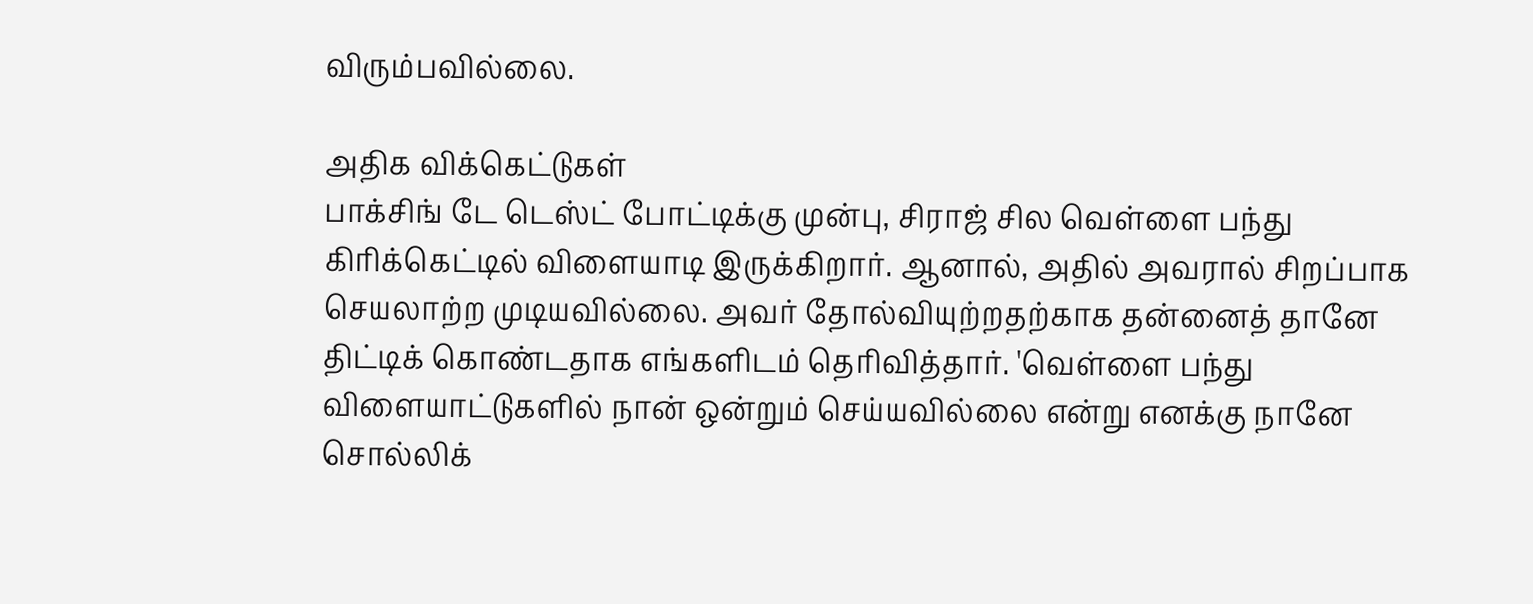விரும்பவில்லை.

அதிக விக்கெட்டுகள்
பாக்சிங் டே டெஸ்ட் போட்டிக்கு முன்பு, சிராஜ் சில வெள்ளை பந்து கிரிக்கெட்டில் விளையாடி இருக்கிறார். ஆனால், அதில் அவரால் சிறப்பாக செயலாற்ற முடியவில்லை. அவர் தோல்வியுற்றதற்காக தன்னைத் தானே திட்டிக் கொண்டதாக எங்களிடம் தெரிவித்தார். 'வெள்ளை பந்து விளையாட்டுகளில் நான் ஒன்றும் செய்யவில்லை என்று எனக்கு நானே சொல்லிக்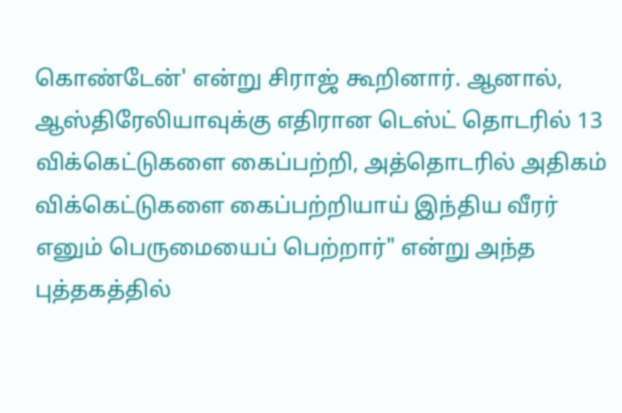கொண்டேன்' என்று சிராஜ் கூறினார். ஆனால், ஆஸ்திரேலியாவுக்கு எதிரான டெஸ்ட் தொடரில் 13 விக்கெட்டுகளை கைப்பற்றி, அத்தொடரில் அதிகம் விக்கெட்டுகளை கைப்பற்றியாய் இந்திய வீரர் எனும் பெருமையைப் பெற்றார்" என்று அந்த புத்தகத்தில்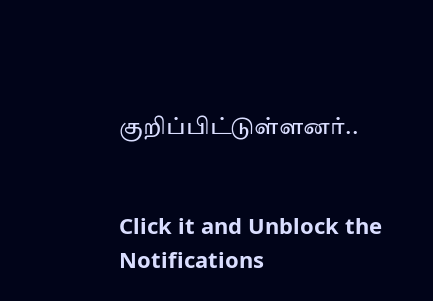குறிப்பிட்டுள்ளனர்..


Click it and Unblock the Notifications